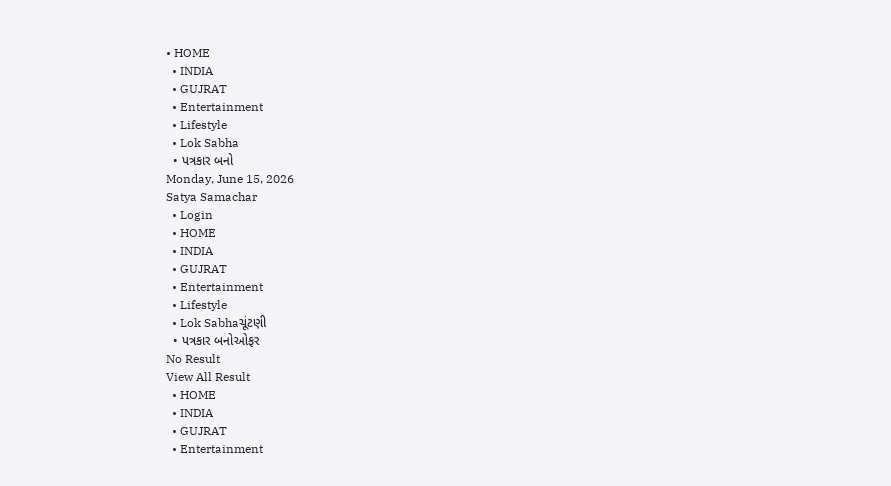• HOME
  • INDIA
  • GUJRAT
  • Entertainment
  • Lifestyle
  • Lok Sabha
  • પત્રકાર બનો
Monday, June 15, 2026
Satya Samachar
  • Login
  • HOME
  • INDIA
  • GUJRAT
  • Entertainment
  • Lifestyle
  • Lok Sabhaચૂંટણી
  • પત્રકાર બનોઓફર
No Result
View All Result
  • HOME
  • INDIA
  • GUJRAT
  • Entertainment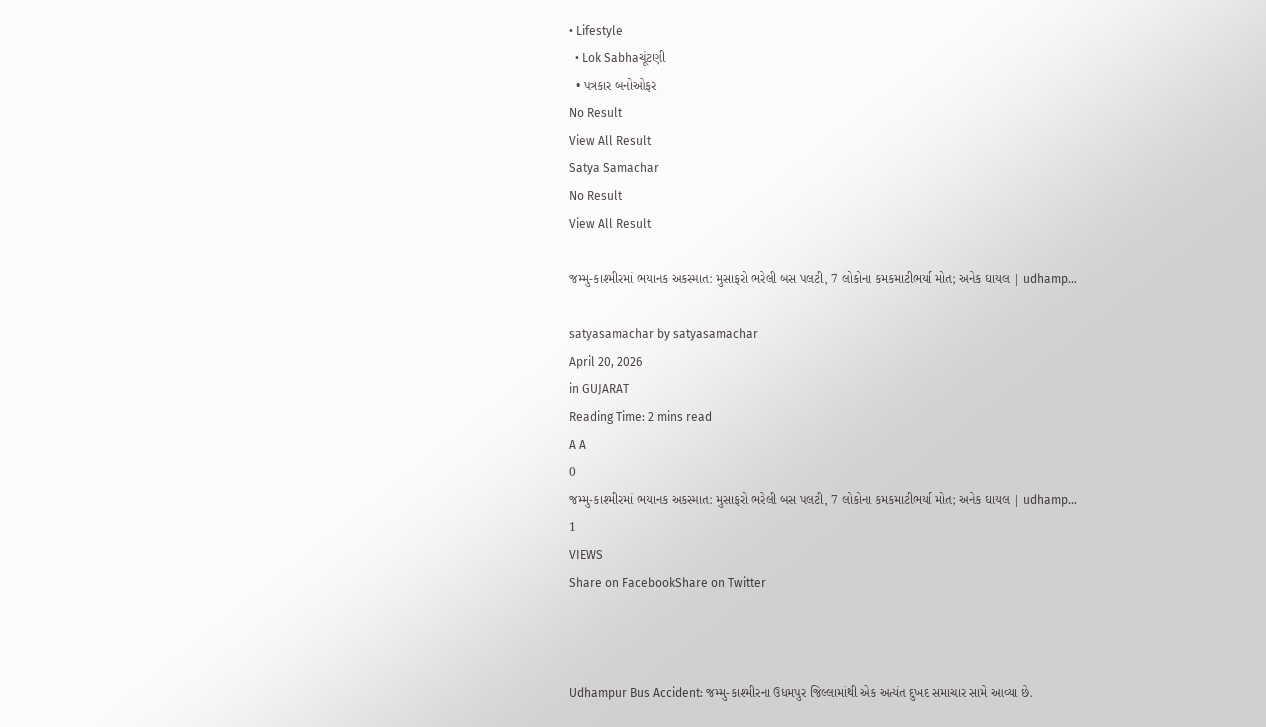• Lifestyle
  • Lok Sabhaચૂંટણી
  • પત્રકાર બનોઓફર
No Result
View All Result
Satya Samachar
No Result
View All Result

જમ્મુ-કાશ્મીરમાં ભયાનક અકસ્માત: મુસાફરો ભરેલી બસ પલટી, 7 લોકોના કમકમાટીભર્યા મોત; અનેક ઘાયલ | udhamp…

satyasamachar by satyasamachar
April 20, 2026
in GUJARAT
Reading Time: 2 mins read
A A
0
જમ્મુ-કાશ્મીરમાં ભયાનક અકસ્માત: મુસાફરો ભરેલી બસ પલટી, 7 લોકોના કમકમાટીભર્યા મોત; અનેક ઘાયલ | udhamp…
1
VIEWS
Share on FacebookShare on Twitter



Udhampur Bus Accident: જમ્મુ-કાશ્મીરના ઉધમપુર જિલ્લામાંથી એક અત્યંત દુખદ સમાચાર સામે આવ્યા છે.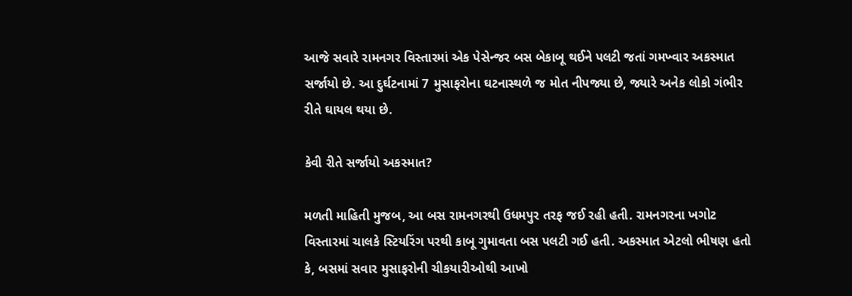આજે સવારે રામનગર વિસ્તારમાં એક પેસેન્જર બસ બેકાબૂ થઈને પલટી જતાં ગમખ્વાર અકસ્માત સર્જાયો છે. આ દુર્ઘટનામાં 7 મુસાફરોના ઘટનાસ્થળે જ મોત નીપજ્યા છે, જ્યારે અનેક લોકો ગંભીર રીતે ઘાયલ થયા છે.

કેવી રીતે સર્જાયો અકસ્માત?

મળતી માહિતી મુજબ, આ બસ રામનગરથી ઉધમપુર તરફ જઈ રહી હતી. રામનગરના ખગોટ વિસ્તારમાં ચાલકે સ્ટિયરિંગ પરથી કાબૂ ગુમાવતા બસ પલટી ગઈ હતી. અકસ્માત એટલો ભીષણ હતો કે, બસમાં સવાર મુસાફરોની ચીકયારીઓથી આખો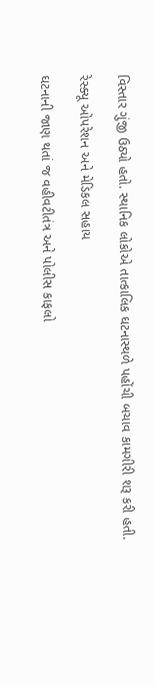વિસ્તાર ગુંજી ઉઠ્યો હતો. સ્થાનિક લોકોએ તાત્કાલિક ઘટનાસ્થળે પહોંચી બચાવ કામગીરી શરૂ કરી હતી.

રેસ્ક્યૂ ઓપરેશન અને મેડિકલ સહાય

ઘટનાની જાણ થતાં જ વહીવટીતંત્ર અને પોલીસ કાફલો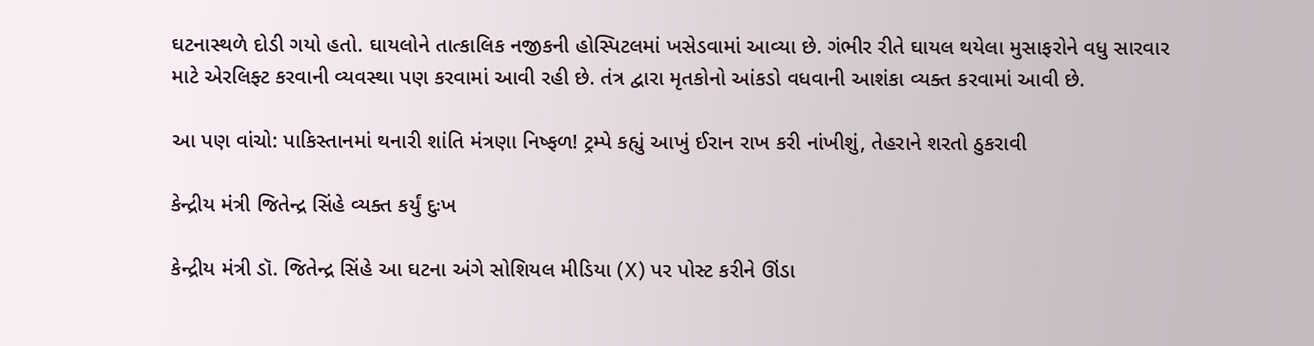ઘટનાસ્થળે દોડી ગયો હતો. ઘાયલોને તાત્કાલિક નજીકની હોસ્પિટલમાં ખસેડવામાં આવ્યા છે. ગંભીર રીતે ઘાયલ થયેલા મુસાફરોને વધુ સારવાર માટે એરલિફ્ટ કરવાની વ્યવસ્થા પણ કરવામાં આવી રહી છે. તંત્ર દ્વારા મૃતકોનો આંકડો વધવાની આશંકા વ્યક્ત કરવામાં આવી છે.

આ પણ વાંચો: પાકિસ્તાનમાં થનારી શાંતિ મંત્રણા નિષ્ફળ! ટ્રમ્પે કહ્યું આખું ઈરાન રાખ કરી નાંખીશું, તેહરાને શરતો ઠુકરાવી

કેન્દ્રીય મંત્રી જિતેન્દ્ર સિંહે વ્યક્ત કર્યું દુઃખ

કેન્દ્રીય મંત્રી ડૉ. જિતેન્દ્ર સિંહે આ ઘટના અંગે સોશિયલ મીડિયા (X) પર પોસ્ટ કરીને ઊંડા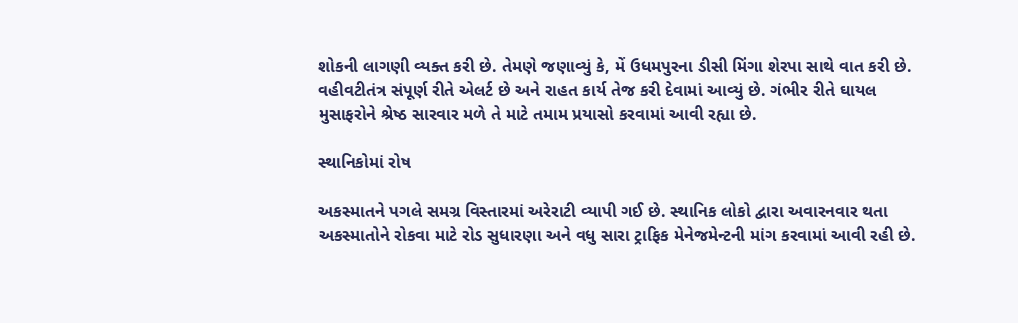શોકની લાગણી વ્યક્ત કરી છે. તેમણે જણાવ્યું કે, મેં ઉધમપુરના ડીસી મિંગા શેરપા સાથે વાત કરી છે. વહીવટીતંત્ર સંપૂર્ણ રીતે એલર્ટ છે અને રાહત કાર્ય તેજ કરી દેવામાં આવ્યું છે. ગંભીર રીતે ઘાયલ મુસાફરોને શ્રેષ્ઠ સારવાર મળે તે માટે તમામ પ્રયાસો કરવામાં આવી રહ્યા છે.

સ્થાનિકોમાં રોષ

અકસ્માતને પગલે સમગ્ર વિસ્તારમાં અરેરાટી વ્યાપી ગઈ છે. સ્થાનિક લોકો દ્વારા અવારનવાર થતા અકસ્માતોને રોકવા માટે રોડ સુધારણા અને વધુ સારા ટ્રાફિક મેનેજમેન્ટની માંગ કરવામાં આવી રહી છે.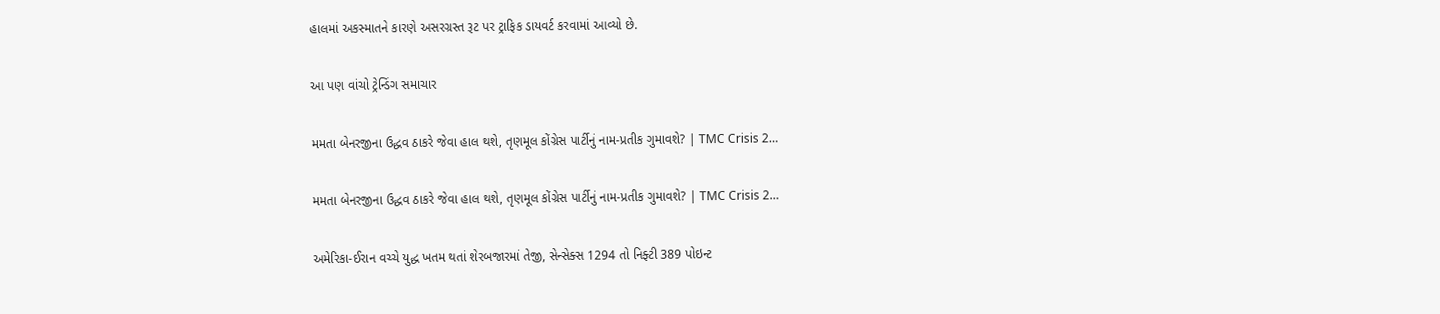હાલમાં અકસ્માતને કારણે અસરગ્રસ્ત રૂટ પર ટ્રાફિક ડાયવર્ટ કરવામાં આવ્યો છે.

આ પણ વાંચો ટ્રેન્ડિંગ સમાચાર

મમતા બેનરજીના ઉદ્ધવ ઠાકરે જેવા હાલ થશે, તૃણમૂલ કોંગ્રેસ પાર્ટીનું નામ-પ્રતીક ગુમાવશે? | TMC Crisis 2…

મમતા બેનરજીના ઉદ્ધવ ઠાકરે જેવા હાલ થશે, તૃણમૂલ કોંગ્રેસ પાર્ટીનું નામ-પ્રતીક ગુમાવશે? | TMC Crisis 2…

અમેરિકા-ઈરાન વચ્ચે યુદ્ધ ખતમ થતાં શેરબજારમાં તેજી, સેન્સેક્સ 1294 તો નિફ્ટી 389 પોઇન્ટ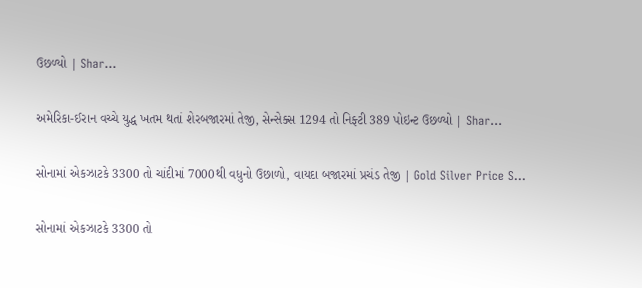ઉછળ્યો | Shar…

અમેરિકા-ઈરાન વચ્ચે યુદ્ધ ખતમ થતાં શેરબજારમાં તેજી, સેન્સેક્સ 1294 તો નિફ્ટી 389 પોઇન્ટ ઉછળ્યો | Shar…

સોનામાં એકઝાટકે 3300 તો ચાંદીમાં 7000થી વધુનો ઉછાળો, વાયદા બજારમાં પ્રચંડ તેજી | Gold Silver Price S…

સોનામાં એકઝાટકે 3300 તો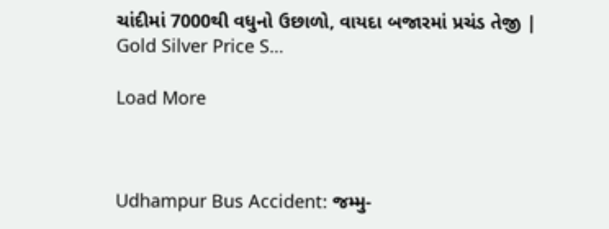ચાંદીમાં 7000થી વધુનો ઉછાળો, વાયદા બજારમાં પ્રચંડ તેજી | Gold Silver Price S…

Load More



Udhampur Bus Accident: જમ્મુ-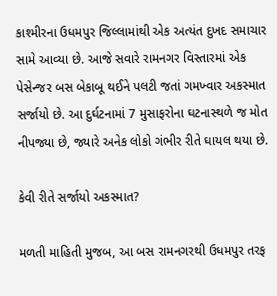કાશ્મીરના ઉધમપુર જિલ્લામાંથી એક અત્યંત દુખદ સમાચાર સામે આવ્યા છે. આજે સવારે રામનગર વિસ્તારમાં એક પેસેન્જર બસ બેકાબૂ થઈને પલટી જતાં ગમખ્વાર અકસ્માત સર્જાયો છે. આ દુર્ઘટનામાં 7 મુસાફરોના ઘટનાસ્થળે જ મોત નીપજ્યા છે, જ્યારે અનેક લોકો ગંભીર રીતે ઘાયલ થયા છે.

કેવી રીતે સર્જાયો અકસ્માત?

મળતી માહિતી મુજબ, આ બસ રામનગરથી ઉધમપુર તરફ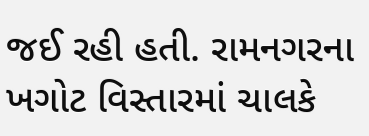જઈ રહી હતી. રામનગરના ખગોટ વિસ્તારમાં ચાલકે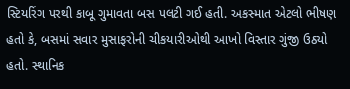સ્ટિયરિંગ પરથી કાબૂ ગુમાવતા બસ પલટી ગઈ હતી. અકસ્માત એટલો ભીષણ હતો કે, બસમાં સવાર મુસાફરોની ચીકયારીઓથી આખો વિસ્તાર ગુંજી ઉઠ્યો હતો. સ્થાનિક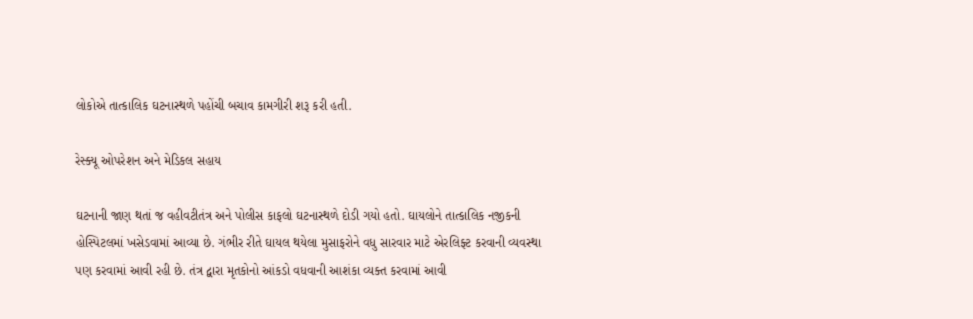લોકોએ તાત્કાલિક ઘટનાસ્થળે પહોંચી બચાવ કામગીરી શરૂ કરી હતી.

રેસ્ક્યૂ ઓપરેશન અને મેડિકલ સહાય

ઘટનાની જાણ થતાં જ વહીવટીતંત્ર અને પોલીસ કાફલો ઘટનાસ્થળે દોડી ગયો હતો. ઘાયલોને તાત્કાલિક નજીકની હોસ્પિટલમાં ખસેડવામાં આવ્યા છે. ગંભીર રીતે ઘાયલ થયેલા મુસાફરોને વધુ સારવાર માટે એરલિફ્ટ કરવાની વ્યવસ્થા પણ કરવામાં આવી રહી છે. તંત્ર દ્વારા મૃતકોનો આંકડો વધવાની આશંકા વ્યક્ત કરવામાં આવી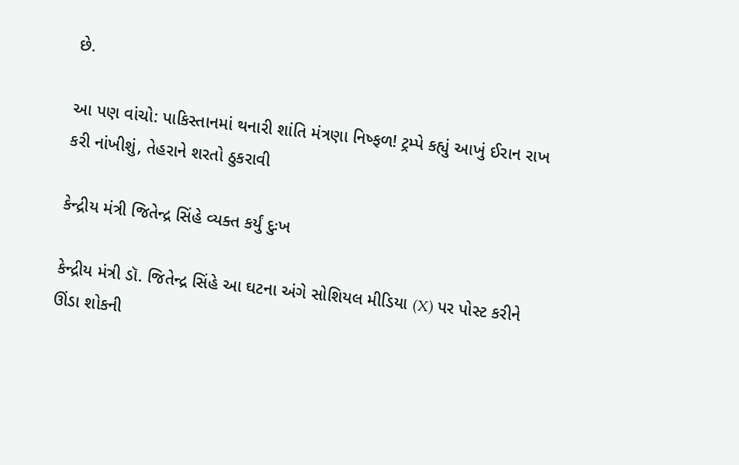છે.

આ પણ વાંચો: પાકિસ્તાનમાં થનારી શાંતિ મંત્રણા નિષ્ફળ! ટ્રમ્પે કહ્યું આખું ઈરાન રાખ કરી નાંખીશું, તેહરાને શરતો ઠુકરાવી

કેન્દ્રીય મંત્રી જિતેન્દ્ર સિંહે વ્યક્ત કર્યું દુઃખ

કેન્દ્રીય મંત્રી ડૉ. જિતેન્દ્ર સિંહે આ ઘટના અંગે સોશિયલ મીડિયા (X) પર પોસ્ટ કરીને ઊંડા શોકની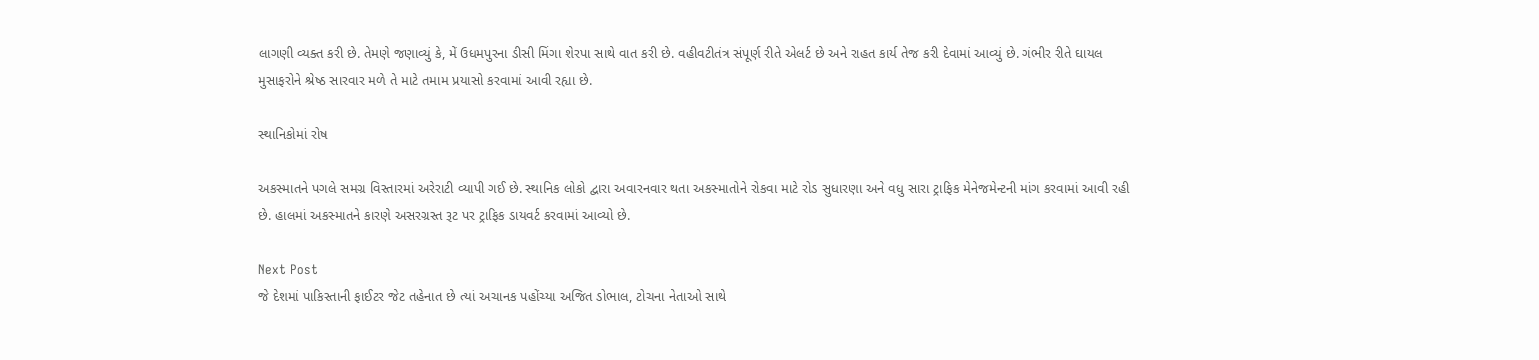લાગણી વ્યક્ત કરી છે. તેમણે જણાવ્યું કે, મેં ઉધમપુરના ડીસી મિંગા શેરપા સાથે વાત કરી છે. વહીવટીતંત્ર સંપૂર્ણ રીતે એલર્ટ છે અને રાહત કાર્ય તેજ કરી દેવામાં આવ્યું છે. ગંભીર રીતે ઘાયલ મુસાફરોને શ્રેષ્ઠ સારવાર મળે તે માટે તમામ પ્રયાસો કરવામાં આવી રહ્યા છે.

સ્થાનિકોમાં રોષ

અકસ્માતને પગલે સમગ્ર વિસ્તારમાં અરેરાટી વ્યાપી ગઈ છે. સ્થાનિક લોકો દ્વારા અવારનવાર થતા અકસ્માતોને રોકવા માટે રોડ સુધારણા અને વધુ સારા ટ્રાફિક મેનેજમેન્ટની માંગ કરવામાં આવી રહી છે. હાલમાં અકસ્માતને કારણે અસરગ્રસ્ત રૂટ પર ટ્રાફિક ડાયવર્ટ કરવામાં આવ્યો છે.

Next Post
જે દેશમાં પાકિસ્તાની ફાઈટર જેટ તહેનાત છે ત્યાં અચાનક પહોંચ્યા અજિત ડોભાલ, ટોચના નેતાઓ સાથે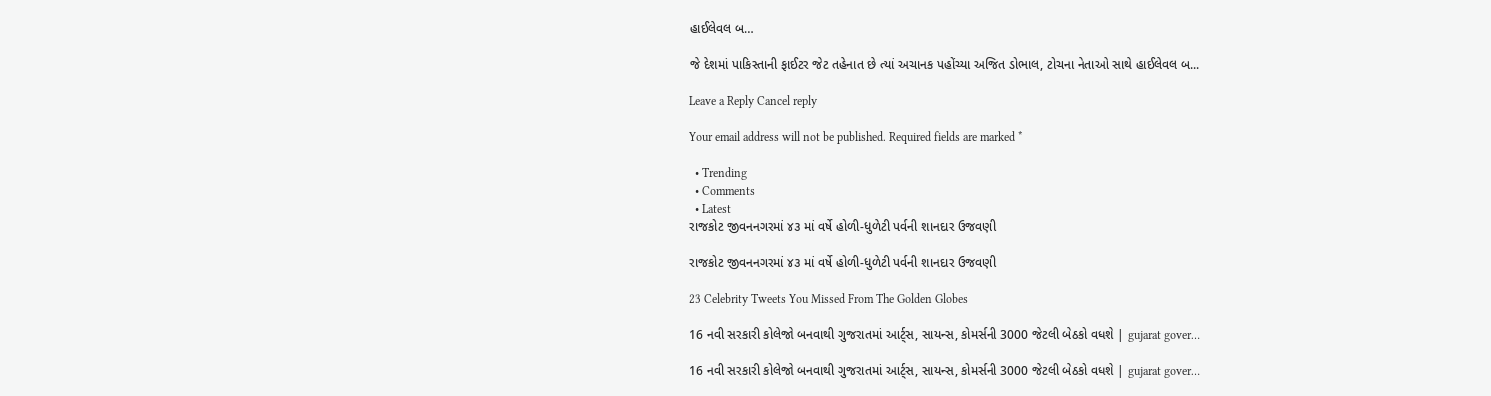હાઈલેવલ બ…

જે દેશમાં પાકિસ્તાની ફાઈટર જેટ તહેનાત છે ત્યાં અચાનક પહોંચ્યા અજિત ડોભાલ, ટોચના નેતાઓ સાથે હાઈલેવલ બ...

Leave a Reply Cancel reply

Your email address will not be published. Required fields are marked *

  • Trending
  • Comments
  • Latest
રાજકોટ જીવનનગરમાં ૪૩ માં વર્ષે હોળી-ધુળેટી પર્વની શાનદાર ઉજવણી

રાજકોટ જીવનનગરમાં ૪૩ માં વર્ષે હોળી-ધુળેટી પર્વની શાનદાર ઉજવણી

23 Celebrity Tweets You Missed From The Golden Globes

16 નવી સરકારી કોલેજો બનવાથી ગુજરાતમાં આર્ટ્સ, સાયન્સ, કોમર્સની 3000 જેટલી બેઠકો વધશે | gujarat gover…

16 નવી સરકારી કોલેજો બનવાથી ગુજરાતમાં આર્ટ્સ, સાયન્સ, કોમર્સની 3000 જેટલી બેઠકો વધશે | gujarat gover…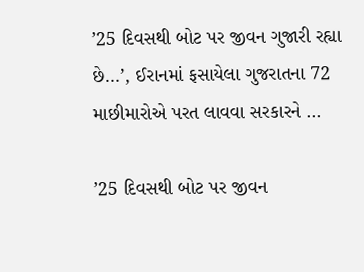’25 દિવસથી બોટ પર જીવન ગુજારી રહ્યા છે…’, ઈરાનમાં ફસાયેલા ગુજરાતના 72 માછીમારોએ પરત લાવવા સરકારને …

’25 દિવસથી બોટ પર જીવન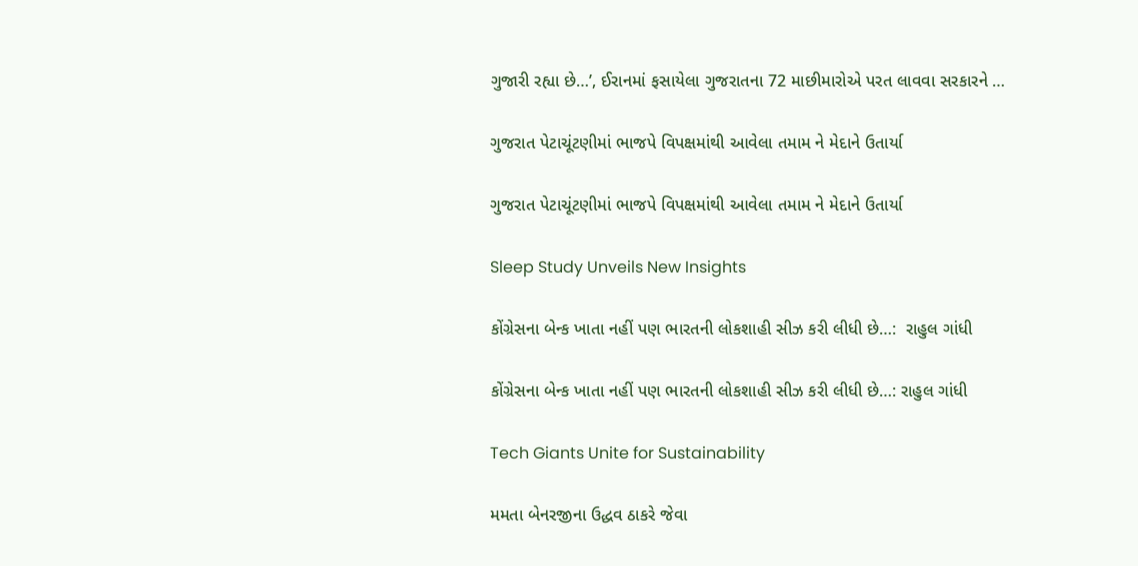ગુજારી રહ્યા છે…’, ઈરાનમાં ફસાયેલા ગુજરાતના 72 માછીમારોએ પરત લાવવા સરકારને …

ગુજરાત પેટાચૂંટણીમાં ભાજપે વિપક્ષમાંથી આવેલા તમામ ને મેદાને ઉતાર્યા

ગુજરાત પેટાચૂંટણીમાં ભાજપે વિપક્ષમાંથી આવેલા તમામ ને મેદાને ઉતાર્યા

Sleep Study Unveils New Insights

કોંગ્રેસના બેન્ક ખાતા નહીં પણ ભારતની લોકશાહી સીઝ કરી લીધી છે…:  રાહુલ ગાંધી

કોંગ્રેસના બેન્ક ખાતા નહીં પણ ભારતની લોકશાહી સીઝ કરી લીધી છે…: રાહુલ ગાંધી

Tech Giants Unite for Sustainability

મમતા બેનરજીના ઉદ્ધવ ઠાકરે જેવા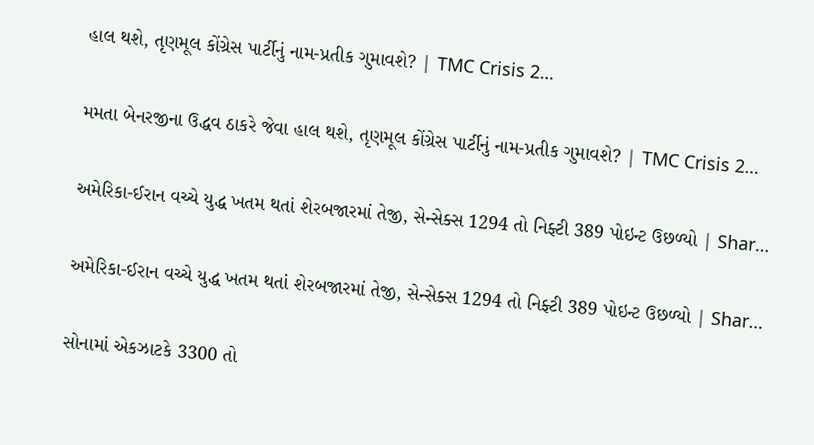હાલ થશે, તૃણમૂલ કોંગ્રેસ પાર્ટીનું નામ-પ્રતીક ગુમાવશે? | TMC Crisis 2…

મમતા બેનરજીના ઉદ્ધવ ઠાકરે જેવા હાલ થશે, તૃણમૂલ કોંગ્રેસ પાર્ટીનું નામ-પ્રતીક ગુમાવશે? | TMC Crisis 2…

અમેરિકા-ઈરાન વચ્ચે યુદ્ધ ખતમ થતાં શેરબજારમાં તેજી, સેન્સેક્સ 1294 તો નિફ્ટી 389 પોઇન્ટ ઉછળ્યો | Shar…

અમેરિકા-ઈરાન વચ્ચે યુદ્ધ ખતમ થતાં શેરબજારમાં તેજી, સેન્સેક્સ 1294 તો નિફ્ટી 389 પોઇન્ટ ઉછળ્યો | Shar…

સોનામાં એકઝાટકે 3300 તો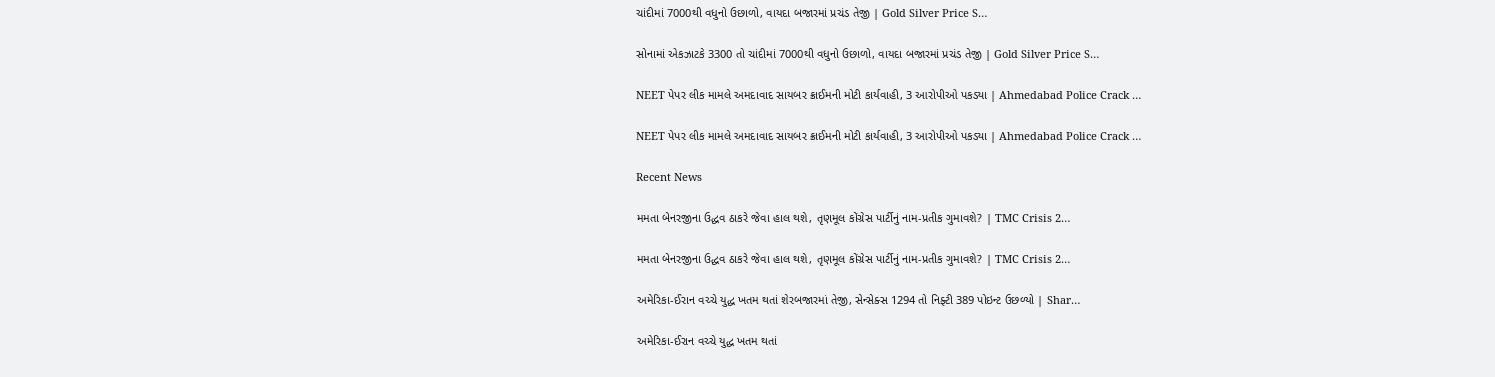ચાંદીમાં 7000થી વધુનો ઉછાળો, વાયદા બજારમાં પ્રચંડ તેજી | Gold Silver Price S…

સોનામાં એકઝાટકે 3300 તો ચાંદીમાં 7000થી વધુનો ઉછાળો, વાયદા બજારમાં પ્રચંડ તેજી | Gold Silver Price S…

NEET પેપર લીક મામલે અમદાવાદ સાયબર ક્રાઈમની મોટી કાર્યવાહી, 3 આરોપીઓ પકડ્યા | Ahmedabad Police Crack …

NEET પેપર લીક મામલે અમદાવાદ સાયબર ક્રાઈમની મોટી કાર્યવાહી, 3 આરોપીઓ પકડ્યા | Ahmedabad Police Crack …

Recent News

મમતા બેનરજીના ઉદ્ધવ ઠાકરે જેવા હાલ થશે, તૃણમૂલ કોંગ્રેસ પાર્ટીનું નામ-પ્રતીક ગુમાવશે? | TMC Crisis 2…

મમતા બેનરજીના ઉદ્ધવ ઠાકરે જેવા હાલ થશે, તૃણમૂલ કોંગ્રેસ પાર્ટીનું નામ-પ્રતીક ગુમાવશે? | TMC Crisis 2…

અમેરિકા-ઈરાન વચ્ચે યુદ્ધ ખતમ થતાં શેરબજારમાં તેજી, સેન્સેક્સ 1294 તો નિફ્ટી 389 પોઇન્ટ ઉછળ્યો | Shar…

અમેરિકા-ઈરાન વચ્ચે યુદ્ધ ખતમ થતાં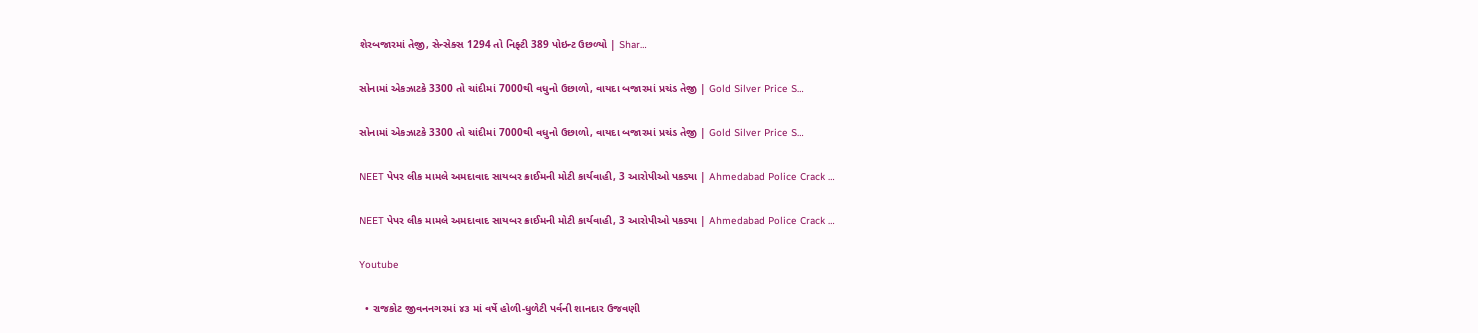શેરબજારમાં તેજી, સેન્સેક્સ 1294 તો નિફ્ટી 389 પોઇન્ટ ઉછળ્યો | Shar…

સોનામાં એકઝાટકે 3300 તો ચાંદીમાં 7000થી વધુનો ઉછાળો, વાયદા બજારમાં પ્રચંડ તેજી | Gold Silver Price S…

સોનામાં એકઝાટકે 3300 તો ચાંદીમાં 7000થી વધુનો ઉછાળો, વાયદા બજારમાં પ્રચંડ તેજી | Gold Silver Price S…

NEET પેપર લીક મામલે અમદાવાદ સાયબર ક્રાઈમની મોટી કાર્યવાહી, 3 આરોપીઓ પકડ્યા | Ahmedabad Police Crack …

NEET પેપર લીક મામલે અમદાવાદ સાયબર ક્રાઈમની મોટી કાર્યવાહી, 3 આરોપીઓ પકડ્યા | Ahmedabad Police Crack …

Youtube

  • રાજકોટ જીવનનગરમાં ૪૩ માં વર્ષે હોળી-ધુળેટી પર્વની શાનદાર ઉજવણી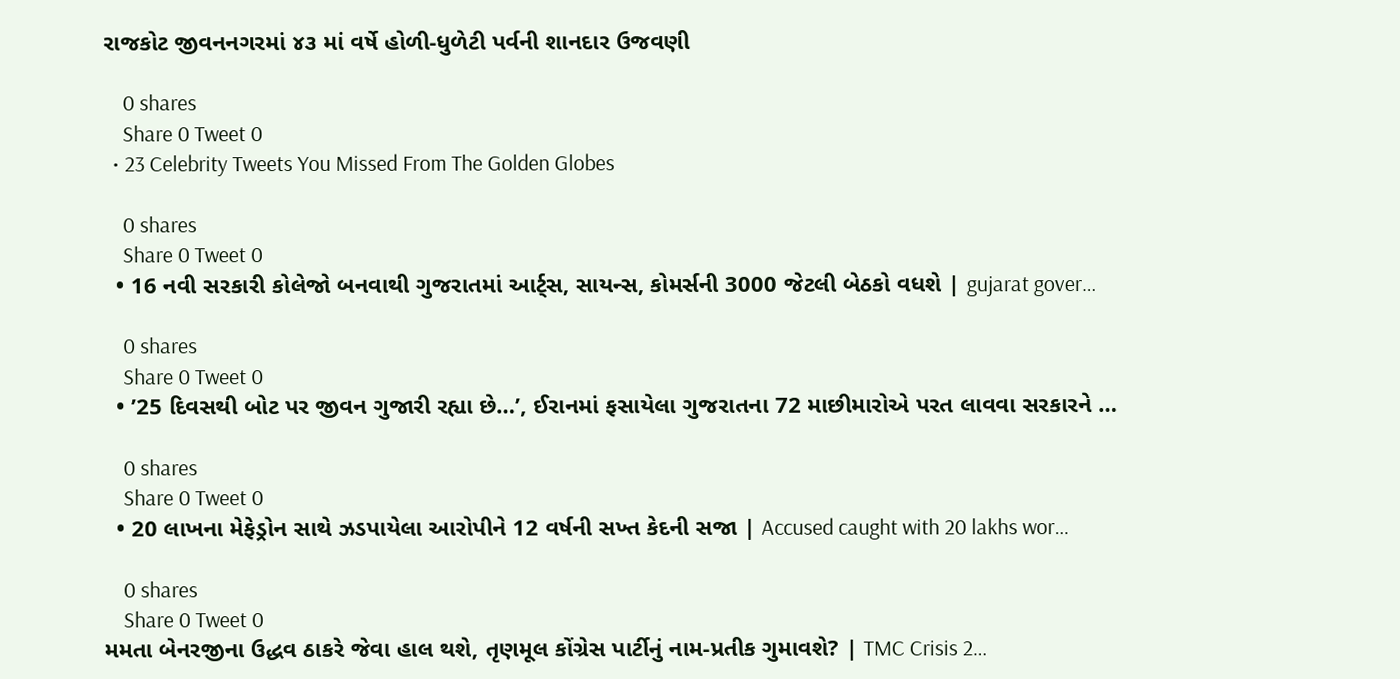રાજકોટ જીવનનગરમાં ૪૩ માં વર્ષે હોળી-ધુળેટી પર્વની શાનદાર ઉજવણી

    0 shares
    Share 0 Tweet 0
  • 23 Celebrity Tweets You Missed From The Golden Globes

    0 shares
    Share 0 Tweet 0
  • 16 નવી સરકારી કોલેજો બનવાથી ગુજરાતમાં આર્ટ્સ, સાયન્સ, કોમર્સની 3000 જેટલી બેઠકો વધશે | gujarat gover…

    0 shares
    Share 0 Tweet 0
  • ’25 દિવસથી બોટ પર જીવન ગુજારી રહ્યા છે…’, ઈરાનમાં ફસાયેલા ગુજરાતના 72 માછીમારોએ પરત લાવવા સરકારને …

    0 shares
    Share 0 Tweet 0
  • 20 લાખના મેફેડ્રોન સાથે ઝડપાયેલા આરોપીને 12 વર્ષની સખ્ત કેદની સજા | Accused caught with 20 lakhs wor…

    0 shares
    Share 0 Tweet 0
મમતા બેનરજીના ઉદ્ધવ ઠાકરે જેવા હાલ થશે, તૃણમૂલ કોંગ્રેસ પાર્ટીનું નામ-પ્રતીક ગુમાવશે? | TMC Crisis 2…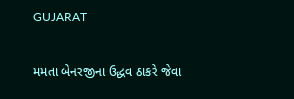GUJARAT

મમતા બેનરજીના ઉદ્ધવ ઠાકરે જેવા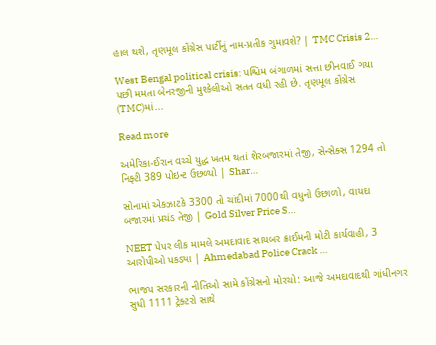હાલ થશે, તૃણમૂલ કોંગ્રેસ પાર્ટીનું નામ-પ્રતીક ગુમાવશે? | TMC Crisis 2…

West Bengal political crisis: પશ્ચિમ બંગાળમાં સત્તા છીનવાઈ ગયા પછી મમતા બેનરજીની મુશ્કેલીઓ સતત વધી રહી છે. તૃણમૂલ કોંગ્રેસ (TMC)માં...

Read more

અમેરિકા-ઈરાન વચ્ચે યુદ્ધ ખતમ થતાં શેરબજારમાં તેજી, સેન્સેક્સ 1294 તો નિફ્ટી 389 પોઇન્ટ ઉછળ્યો | Shar…

સોનામાં એકઝાટકે 3300 તો ચાંદીમાં 7000થી વધુનો ઉછાળો, વાયદા બજારમાં પ્રચંડ તેજી | Gold Silver Price S…

NEET પેપર લીક મામલે અમદાવાદ સાયબર ક્રાઈમની મોટી કાર્યવાહી, 3 આરોપીઓ પકડ્યા | Ahmedabad Police Crack …

ભાજપ સરકારની નીતિઓ સામે કોંગ્રેસનો મોરચો: આજે અમદાવાદથી ગાંધીનગર સુધી 1111 ટ્રેક્ટરો સાથે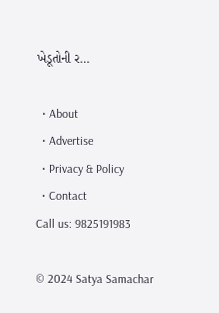ખેડૂતોની ર…

  • About
  • Advertise
  • Privacy & Policy
  • Contact
Call us: 9825191983

© 2024 Satya Samachar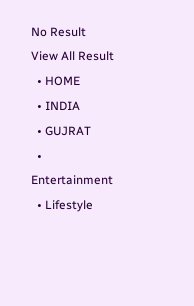No Result
View All Result
  • HOME
  • INDIA
  • GUJRAT
  • Entertainment
  • Lifestyle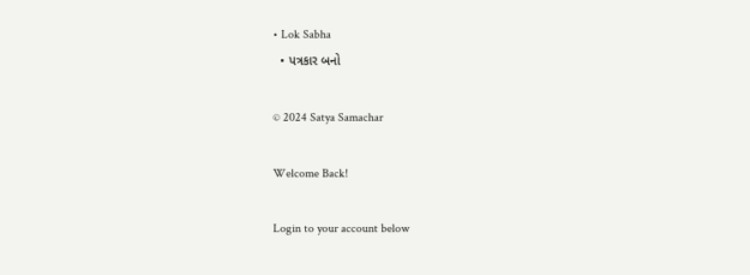• Lok Sabha
  • પત્રકાર બનો

© 2024 Satya Samachar

Welcome Back!

Login to your account below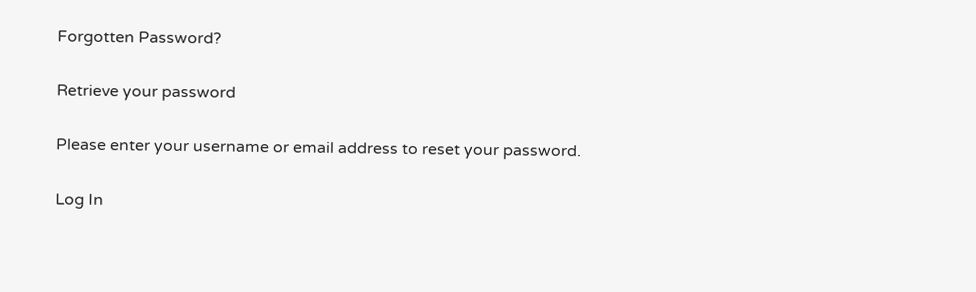Forgotten Password?

Retrieve your password

Please enter your username or email address to reset your password.

Log In